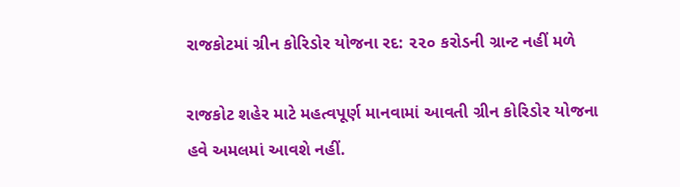રાજકોટમાં ગ્રીન કોરિડોર યોજના રદ: ૨૨૦ કરોડની ગ્રાન્ટ નહીં મળે

રાજકોટ શહેર માટે મહત્વપૂર્ણ માનવામાં આવતી ગ્રીન કોરિડોર યોજના હવે અમલમાં આવશે નહીં.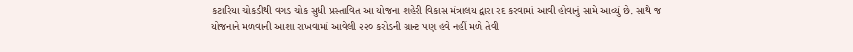કટારિયા ચોકડીથી વગડ ચોક સુધી પ્રસ્તાવિત આ યોજના શહેરી વિકાસ મંત્રાલય દ્વારા રદ કરવામાં આવી હોવાનું સામે આવ્યું છે. સાથે જ યોજનાને મળવાની આશા રાખવામાં આવેલી ૨૨૦ કરોડની ગ્રાન્ટ પણ હવે નહીં મળે તેવી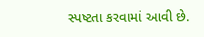સ્પષ્ટતા કરવામાં આવી છે.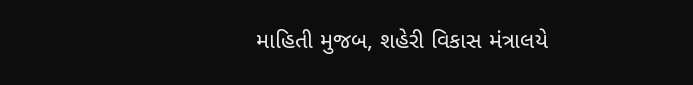માહિતી મુજબ, શહેરી વિકાસ મંત્રાલયે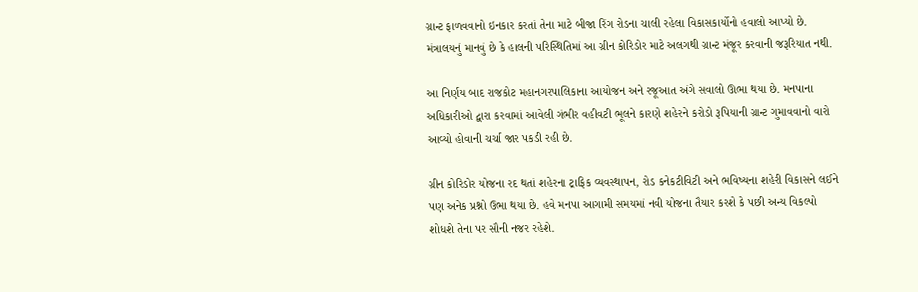ગ્રાન્ટ ફાળવવાનો ઇનકાર કરતાં તેના માટે બીજા રિંગ રોડના ચાલી રહેલા વિકાસકાર્યોનો હવાલો આપ્યો છે. મંત્રાલયનું માનવું છે કે હાલની પરિસ્થિતિમાં આ ગ્રીન કોરિડોર માટે અલગથી ગ્રાન્ટ મંજૂર કરવાની જરૂરિયાત નથી.

આ નિર્ણય બાદ રાજકોટ મહાનગરપાલિકાના આયોજન અને રજૂઆત અંગે સવાલો ઊભા થયા છે. મનપાના અધિકારીઓ દ્વારા કરવામાં આવેલી ગંભીર વહીવટી ભૂલને કારણે શહેરને કરોડો રૂપિયાની ગ્રાન્ટ ગુમાવવાનો વારો આવ્યો હોવાની ચર્ચા જાર પકડી રહી છે.

ગ્રીન કોરિડોર યોજના રદ થતાં શહેરના ટ્રાફિક વ્યવસ્થાપન, રોડ કનેકટીવિટી અને ભવિષ્યના શહેરી વિકાસને લઈને પણ અનેક પ્રશ્નો ઉભા થયા છે. હવે મનપા આગામી સમયમાં નવી યોજના તૈયાર કરશે કે પછી અન્ય વિકલ્પો શોધશે તેના પર સૌની નજર રહેશે.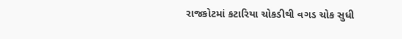રાજકોટમાં કટારિયા ચોકડીથી વગડ ચોક સુધી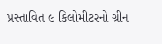પ્રસ્તાવિત ૯ કિલોમીટરનો ગ્રીન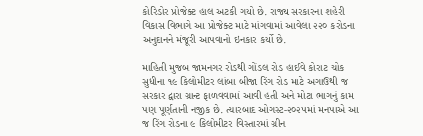કોરિડોર પ્રોજેક્ટ હાલ અટકી ગયો છે. રાજ્ય સરકારના શહેરી વિકાસ વિભાગે આ પ્રોજેક્ટ માટે માંગવામાં આવેલા ૨૨૦ કરોડના અનુદાનને મંજૂરી આપવાનો ઇનકાર કર્યો છે.

માહિતી મુજબ જામનગર રોડથી ગોંડલ રોડ હાઈવે કોરાટ ચોક સુધીના ૧૯ કિલોમીટર લાંબા બીજા રિંગ રોડ માટે અગાઉથી જ સરકાર દ્વારા ગ્રાન્ટ ફાળવવામાં આવી હતી અને મોટા ભાગનું કામ પણ પૂર્ણતાની નજીક છે. ત્યારબાદ ઓગસ્ટ-૨૦૨૫માં મનપાએ આ જ રિંગ રોડના ૯ કિલોમીટર વિસ્તારમાં ગ્રીન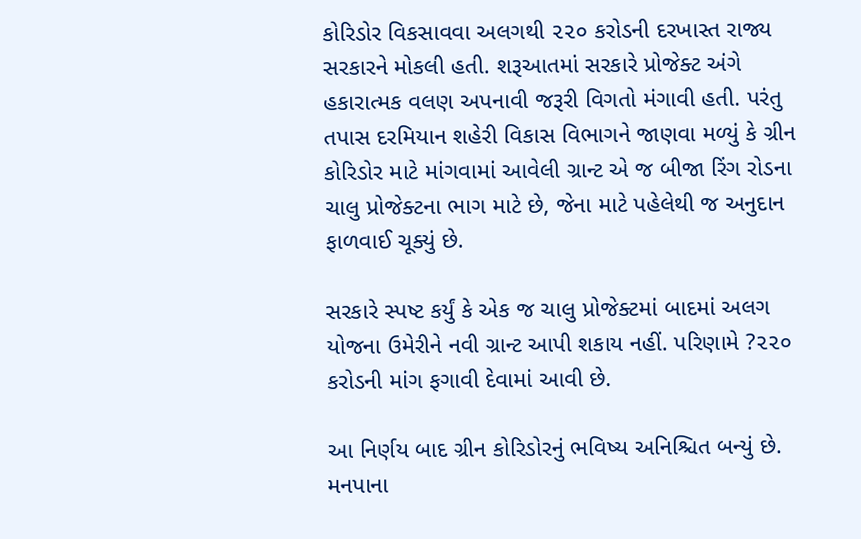કોરિડોર વિકસાવવા અલગથી ૨૨૦ કરોડની દરખાસ્ત રાજ્ય સરકારને મોકલી હતી. શરૂઆતમાં સરકારે પ્રોજેક્ટ અંગે હકારાત્મક વલણ અપનાવી જરૂરી વિગતો મંગાવી હતી. પરંતુ તપાસ દરમિયાન શહેરી વિકાસ વિભાગને જાણવા મળ્યું કે ગ્રીન કોરિડોર માટે માંગવામાં આવેલી ગ્રાન્ટ એ જ બીજા રિંગ રોડના ચાલુ પ્રોજેક્ટના ભાગ માટે છે, જેના માટે પહેલેથી જ અનુદાન ફાળવાઈ ચૂક્યું છે.

સરકારે સ્પષ્ટ કર્યું કે એક જ ચાલુ પ્રોજેક્ટમાં બાદમાં અલગ યોજના ઉમેરીને નવી ગ્રાન્ટ આપી શકાય નહીં. પરિણામે ?૨૨૦ કરોડની માંગ ફગાવી દેવામાં આવી છે.

આ નિર્ણય બાદ ગ્રીન કોરિડોરનું ભવિષ્ય અનિશ્ચિત બન્યું છે. મનપાના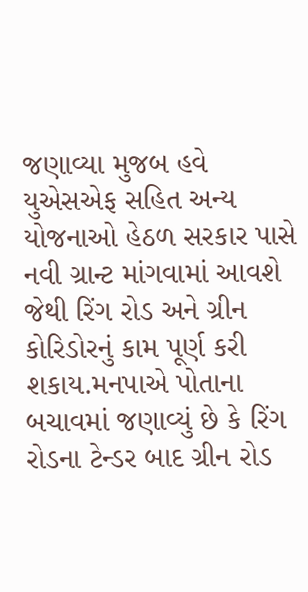જણાવ્યા મુજબ હવે યુએસએફ સહિત અન્ય યોજનાઓ હેઠળ સરકાર પાસે નવી ગ્રાન્ટ માંગવામાં આવશે જેથી રિંગ રોડ અને ગ્રીન કોરિડોરનું કામ પૂર્ણ કરી શકાય.મનપાએ પોતાના બચાવમાં જણાવ્યું છે કે રિંગ રોડના ટેન્ડર બાદ ગ્રીન રોડ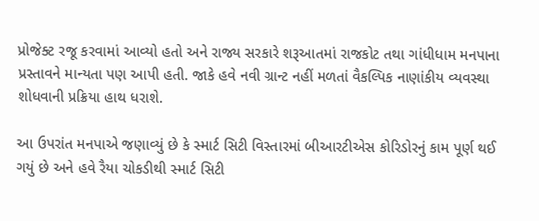પ્રોજેક્ટ રજૂ કરવામાં આવ્યો હતો અને રાજ્ય સરકારે શરૂઆતમાં રાજકોટ તથા ગાંધીધામ મનપાના પ્રસ્તાવને માન્યતા પણ આપી હતી. જાકે હવે નવી ગ્રાન્ટ નહીં મળતાં વૈકલ્પિક નાણાંકીય વ્યવસ્થા શોધવાની પ્રક્રિયા હાથ ધરાશે.

આ ઉપરાંત મનપાએ જણાવ્યું છે કે સ્માર્ટ સિટી વિસ્તારમાં બીઆરટીએસ કોરિડોરનું કામ પૂર્ણ થઈ ગયું છે અને હવે રૈયા ચોકડીથી સ્માર્ટ સિટી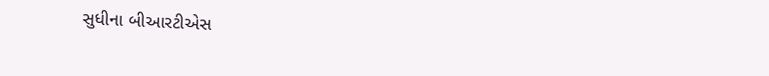સુધીના બીઆરટીએસ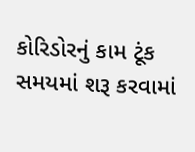કોરિડોરનું કામ ટૂંક સમયમાં શરૂ કરવામાં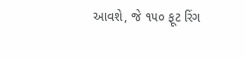આવશે, જે ૧૫૦ ફૂટ રિંગ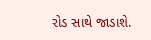રોડ સાથે જાડાશે.